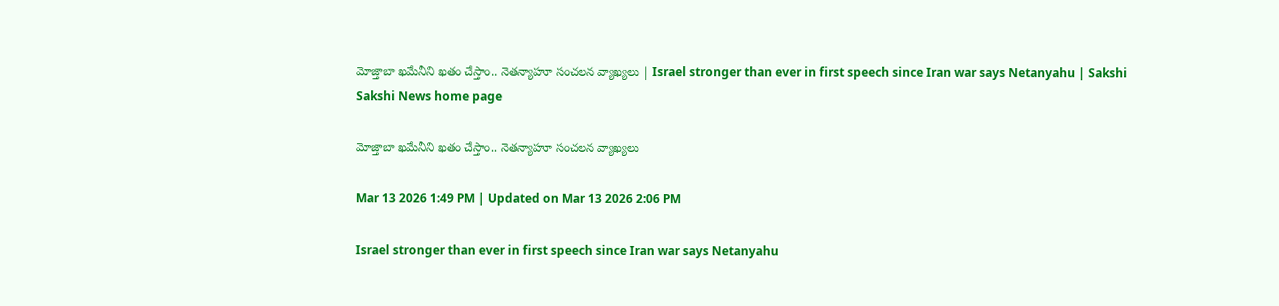మోజ్తాబా ఖమేనీని ఖతం చేస్తాం.. నెతన్యాహూ సంచలన వ్యాఖ్యలు | Israel stronger than ever in first speech since Iran war says Netanyahu | Sakshi
Sakshi News home page

మోజ్తాబా ఖమేనీని ఖతం చేస్తాం.. నెతన్యాహూ సంచలన వ్యాఖ్యలు

Mar 13 2026 1:49 PM | Updated on Mar 13 2026 2:06 PM

Israel stronger than ever in first speech since Iran war says Netanyahu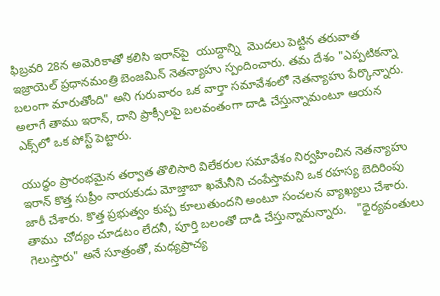ఫిబ్రవరి 28న అమెరికాతో కలిసి ఇరాన్‌పై  యుద్దాన్ని  మొదలు పెట్టిన తరువాత  ఇజ్రాయెల్ ప్రధానమంత్రి బెంజమిన్ నెతన్యాహు స్పందించారు. తమ దేశం "ఎప్పటికన్నా బలంగా మారుతోంది" అని గురువారం ఒక వార్తా సమావేశంలో నెతన్యాహు పేర్కొన్నారు. అలాగే తాము ఇరాన్, దాని ప్రాక్సీలపై బలవంతంగా దాడి చేస్తున్నామంటూ ఆయన ఎక్స్‌లో ఒక పోస్ట్‌ పెట్టారు.

యుద్ధం ప్రారంభమైన తర్వాత తొలిసారి విలేకరుల సమావేశం నిర్వహించిన నెతన్యాహు ఇరాన్ కొత్త సుప్రీం నాయకుడు మోజ్తాబా ఖమేనీని చంపేస్తామని ఒక రహస్య బెదిరింపు జారీ చేశారు. కొత్త ప్రభుత్వం కుప్ప కూలుతుందని అంటూ సంచలన వ్యాఖ్యలు చేశారు. తాము  చోద్యం చూడటం లేదనీ, పూర్తి బలంతో దాడి చేస్తున్నామన్నారు.   "ధైర్యవంతులు గెలుస్తారు" అనే సూత్రంతో, మధ్యప్రాచ్య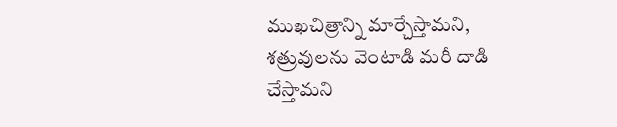ముఖచిత్రాన్ని మార్చేస్తామని, శత్రువులను వెంటాడి మరీ దాడి చేస్తామని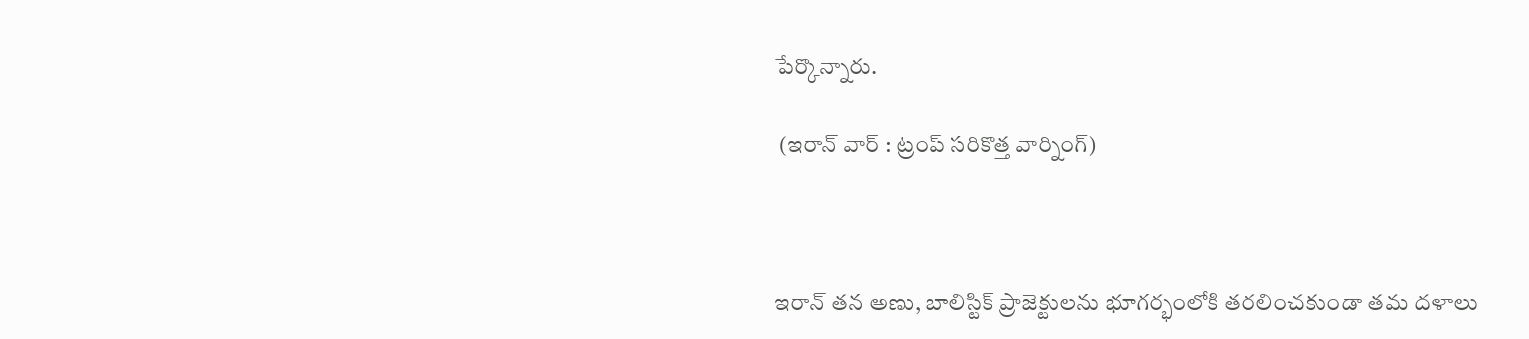పేర్కొన్నారు.

 (ఇరాన్‌ వార్‌ : ట్రంప్‌ సరికొత్త వార్నింగ్‌)



ఇరాన్ తన అణు, బాలిస్టిక్ ప్రాజెక్టులను భూగర్భంలోకి తరలించకుండా తమ దళాలు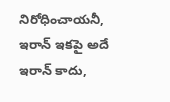నిరోధించాయనీ, ఇరాన్ ఇకపై అదే ఇరాన్ కాదు,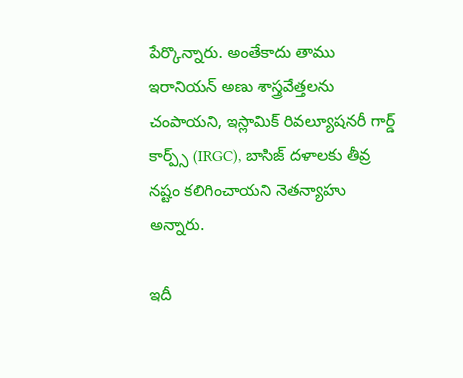పేర్కొన్నారు. అంతేకాదు తాము ఇరానియన్ అణు శాస్త్రవేత్తలను చంపాయని, ఇస్లామిక్ రివల్యూషనరీ గార్డ్ కార్ప్స్ (IRGC), బాసిజ్ దళాలకు తీవ్ర నష్టం కలిగించాయని నెతన్యాహు అన్నారు.

ఇదీ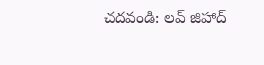చదవండి: లవ్‌ జిహాద్‌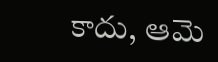కాదు, ఆమె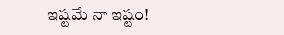ఇష్టమే నా ఇష్టం!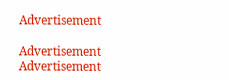Advertisement

Advertisement
Advertisement